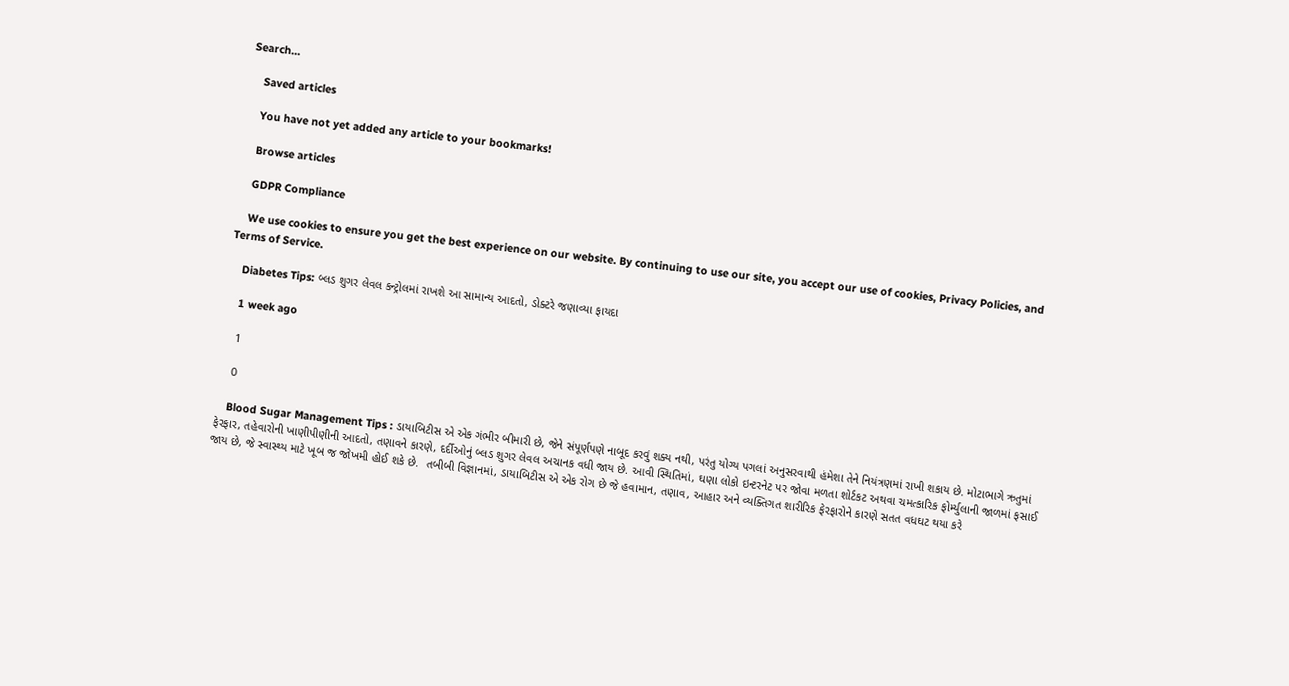Search…

    Saved articles

    You have not yet added any article to your bookmarks!

    Browse articles

    GDPR Compliance

    We use cookies to ensure you get the best experience on our website. By continuing to use our site, you accept our use of cookies, Privacy Policies, and Terms of Service.

    Diabetes Tips: બ્લડ શુગર લેવલ કન્ટ્રોલમાં રાખશે આ સામાન્ય આદતો, ડોક્ટરે જણાવ્યા ફાયદા

    1 week ago

    1

    0

    Blood Sugar Management Tips : ડાયાબિટીસ એ એક ગંભીર બીમારી છે, જેને સંપૂર્ણપણે નાબૂદ કરવું શક્ય નથી, પરંતુ યોગ્ય પગલાં અનુસરવાથી હંમેશા તેને નિયંત્રણમાં રાખી શકાય છે. મોટાભાગે ઋતુમાં ફેરફાર, તહેવારોની ખાણીપીણીની આદતો, તણાવને કારણે, દર્દીઓનું બ્લડ શુગર લેવલ અચાનક વધી જાય છે. આવી સ્થિતિમાં, ઘણા લોકો ઇન્ટરનેટ પર જોવા મળતા શોર્ટકટ અથવા ચમત્કારિક ફોર્મ્યુલાની જાળમાં ફસાઈ જાય છે, જે સ્વાસ્થ્ય માટે ખૂબ જ જોખમી હોઈ શકે છે.  તબીબી વિજ્ઞાનમાં, ડાયાબિટીસ એ એક રોગ છે જે હવામાન, તણાવ, આહાર અને વ્યક્તિગત શારીરિક ફેરફારોને કારણે સતત વધઘટ થયા કરે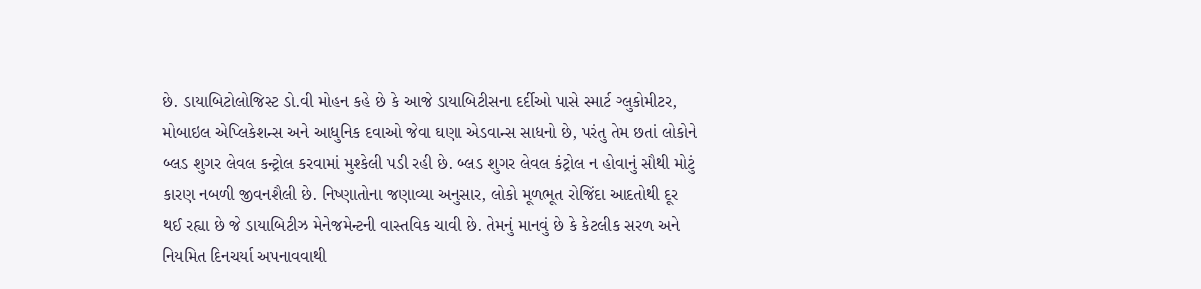છે. ડાયાબિટોલોજિસ્ટ ડો.વી મોહન કહે છે કે આજે ડાયાબિટીસના દર્દીઓ પાસે સ્માર્ટ ગ્લુકોમીટર, મોબાઇલ એપ્લિકેશન્સ અને આધુનિક દવાઓ જેવા ઘણા એડવાન્સ સાધનો છે, પરંતુ તેમ છતાં લોકોને બ્લડ શુગર લેવલ કન્ટ્રોલ કરવામાં મુશ્કેલી પડી રહી છે. બ્લડ શુગર લેવલ કંટ્રોલ ન હોવાનું સૌથી મોટું કારણ નબળી જીવનશૈલી છે. નિષ્ણાતોના જણાવ્યા અનુસાર, લોકો મૂળભૂત રોજિંદા આદતોથી દૂર થઈ રહ્યા છે જે ડાયાબિટીઝ મેનેજમેન્ટની વાસ્તવિક ચાવી છે. તેમનું માનવું છે કે કેટલીક સરળ અને નિયમિત દિનચર્યા અપનાવવાથી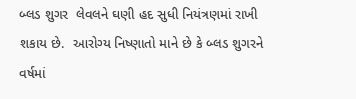બ્લડ શુગર  લેવલને ઘણી હદ સુધી નિયંત્રણમાં રાખી શકાય છે.  આરોગ્ય નિષ્ણાતો માને છે કે બ્લડ શુગરને વર્ષમાં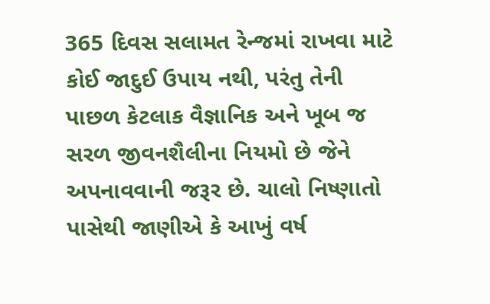365 દિવસ સલામત રેન્જમાં રાખવા માટે કોઈ જાદુઈ ઉપાય નથી, પરંતુ તેની પાછળ કેટલાક વૈજ્ઞાનિક અને ખૂબ જ સરળ જીવનશૈલીના નિયમો છે જેને અપનાવવાની જરૂર છે. ચાલો નિષ્ણાતો પાસેથી જાણીએ કે આખું વર્ષ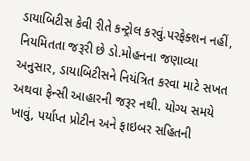ડાયાબિટીસ કેવી રીતે કન્ટ્રોલ કરવું.પરફેક્શન નહીં, નિયમિતતા જરૂરી છે ડો.મોહનના જણાવ્યા અનુસાર, ડાયાબિટીસને નિયંત્રિત કરવા માટે સખત અથવા ફેન્સી આહારની જરૂર નથી. યોગ્ય સમયે ખાવું, પર્યાપ્ત પ્રોટીન અને ફાઇબર સહિતની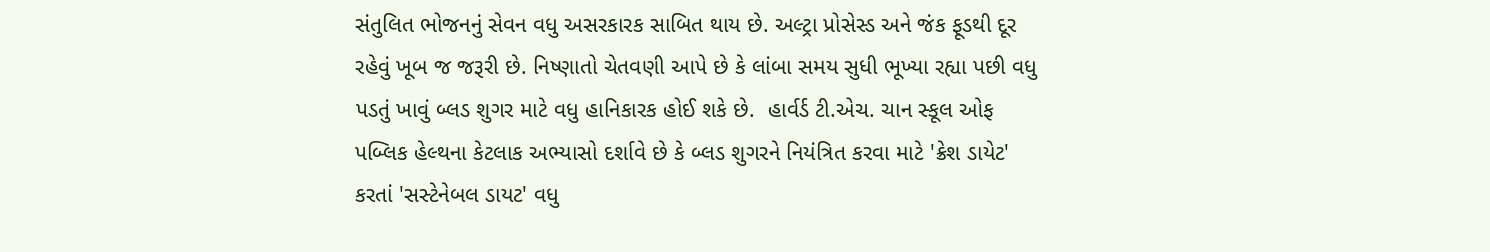સંતુલિત ભોજનનું સેવન વધુ અસરકારક સાબિત થાય છે. અલ્ટ્રા પ્રોસેસ્ડ અને જંક ફૂડથી દૂર રહેવું ખૂબ જ જરૂરી છે. નિષ્ણાતો ચેતવણી આપે છે કે લાંબા સમય સુધી ભૂખ્યા રહ્યા પછી વધુ પડતું ખાવું બ્લડ શુગર માટે વધુ હાનિકારક હોઈ શકે છે.  હાર્વર્ડ ટી.એચ. ચાન સ્કૂલ ઓફ પબ્લિક હેલ્થના કેટલાક અભ્યાસો દર્શાવે છે કે બ્લડ શુગરને નિયંત્રિત કરવા માટે 'ક્રેશ ડાયેટ' કરતાં 'સસ્ટેનેબલ ડાયટ' વધુ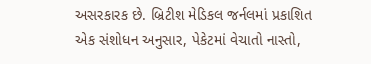અસરકારક છે. બ્રિટીશ મેડિકલ જર્નલમાં પ્રકાશિત એક સંશોધન અનુસાર, પેકેટમાં વેચાતો નાસ્તો,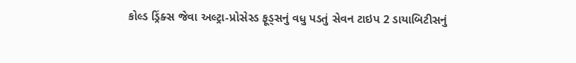કોલ્ડ ડ્રિંક્સ જેવા અલ્ટ્રા-પ્રોસેસ્ડ ફૂડ્સનું વધુ પડતું સેવન ટાઇપ 2 ડાયાબિટીસનું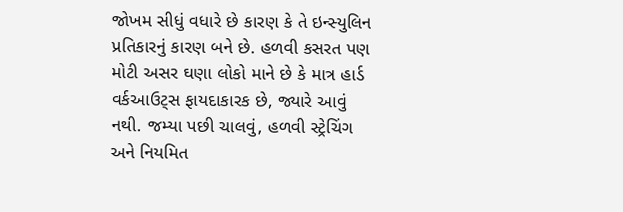જોખમ સીધું વધારે છે કારણ કે તે ઇન્સ્યુલિન પ્રતિકારનું કારણ બને છે. હળવી કસરત પણ મોટી અસર ઘણા લોકો માને છે કે માત્ર હાર્ડ વર્કઆઉટ્સ ફાયદાકારક છે, જ્યારે આવું નથી. જમ્યા પછી ચાલવું, હળવી સ્ટ્રેચિંગ અને નિયમિત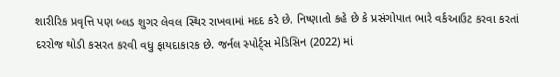શારીરિક પ્રવૃત્તિ પણ બ્લડ શુગર લેવલ સ્થિર રાખવામાં મદદ કરે છે. નિષ્ણાતો કહે છે કે પ્રસંગોપાત ભારે વર્કઆઉટ કરવા કરતાં દરરોજ થોડી કસરત કરવી વધુ ફાયદાકારક છે. જર્નલ સ્પોર્ટ્સ મેડિસિન (2022) માં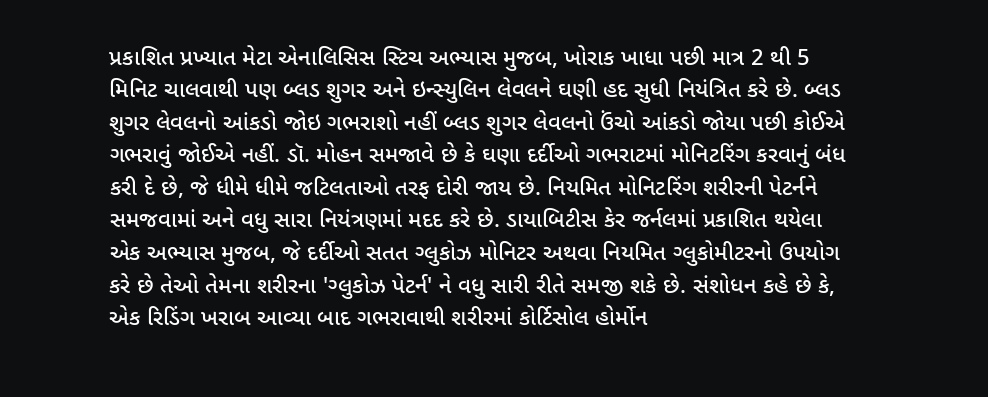પ્રકાશિત પ્રખ્યાત મેટા એનાલિસિસ સ્ટિચ અભ્યાસ મુજબ, ખોરાક ખાધા પછી માત્ર 2 થી 5 મિનિટ ચાલવાથી પણ બ્લડ શુગર અને ઇન્સ્યુલિન લેવલને ઘણી હદ સુધી નિયંત્રિત કરે છે. બ્લડ શુગર લેવલનો આંકડો જોઇ ગભરાશો નહીં બ્લડ શુગર લેવલનો ઉંચો આંકડો જોયા પછી કોઈએ ગભરાવું જોઈએ નહીં. ડૉ. મોહન સમજાવે છે કે ઘણા દર્દીઓ ગભરાટમાં મોનિટરિંગ કરવાનું બંધ કરી દે છે, જે ધીમે ધીમે જટિલતાઓ તરફ દોરી જાય છે. નિયમિત મોનિટરિંગ શરીરની પેટર્નને સમજવામાં અને વધુ સારા નિયંત્રણમાં મદદ કરે છે. ડાયાબિટીસ કેર જર્નલમાં પ્રકાશિત થયેલા એક અભ્યાસ મુજબ, જે દર્દીઓ સતત ગ્લુકોઝ મોનિટર અથવા નિયમિત ગ્લુકોમીટરનો ઉપયોગ કરે છે તેઓ તેમના શરીરના 'ગ્લુકોઝ પેટર્ન' ને વધુ સારી રીતે સમજી શકે છે. સંશોધન કહે છે કે, એક રિડિંગ ખરાબ આવ્યા બાદ ગભરાવાથી શરીરમાં કોર્ટિસોલ હોર્મોન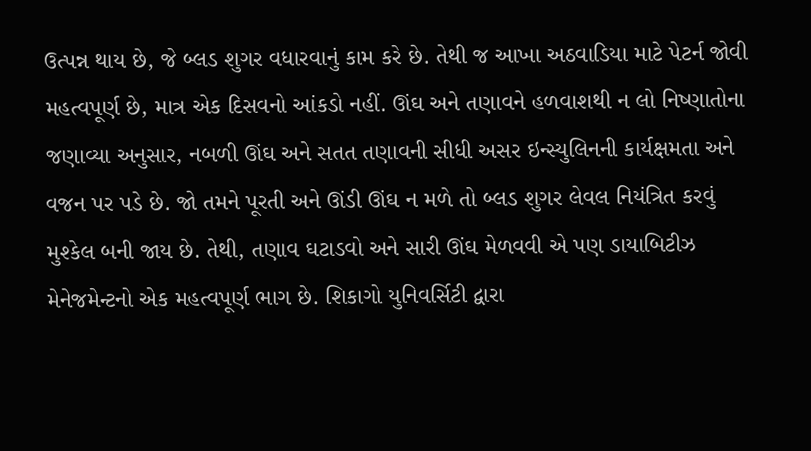ઉત્પન્ન થાય છે, જે બ્લડ શુગર વધારવાનું કામ કરે છે. તેથી જ આખા અઠવાડિયા માટે પેટર્ન જોવી મહત્વપૂર્ણ છે, માત્ર એક દિસવનો આંકડો નહીં. ઊંઘ અને તણાવને હળવાશથી ન લો નિષ્ણાતોના જણાવ્યા અનુસાર, નબળી ઊંઘ અને સતત તણાવની સીધી અસર ઇન્સ્યુલિનની કાર્યક્ષમતા અને વજન પર પડે છે. જો તમને પૂરતી અને ઊંડી ઊંઘ ન મળે તો બ્લડ શુગર લેવલ નિયંત્રિત કરવું મુશ્કેલ બની જાય છે. તેથી, તણાવ ઘટાડવો અને સારી ઊંઘ મેળવવી એ પણ ડાયાબિટીઝ મેનેજમેન્ટનો એક મહત્વપૂર્ણ ભાગ છે. શિકાગો યુનિવર્સિટી દ્વારા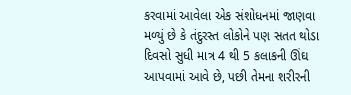કરવામાં આવેલા એક સંશોધનમાં જાણવા મળ્યું છે કે તંદુરસ્ત લોકોને પણ સતત થોડા દિવસો સુધી માત્ર 4 થી 5 કલાકની ઊંઘ આપવામાં આવે છે, પછી તેમના શરીરની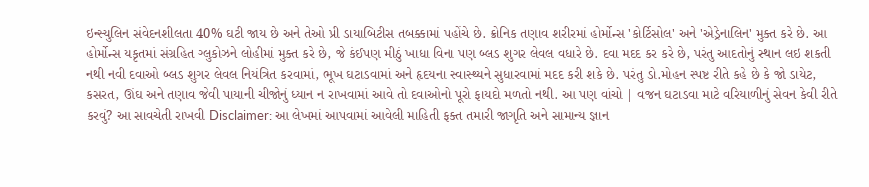ઇન્સ્યુલિન સંવેદનશીલતા 40% ઘટી જાય છે અને તેઓ પ્રી ડાયાબિટીસ તબક્કામાં પહોંચે છે. ક્રોનિક તણાવ શરીરમાં હોર્મોન્સ 'કોર્ટિસોલ' અને 'એડ્રેનાલિન' મુક્ત કરે છે. આ હોર્મોન્સ યકૃતમાં સંગ્રહિત ગ્લુકોઝને લોહીમાં મુક્ત કરે છે, જે કંઈપણ મીઠું ખાધા વિના પણ બ્લડ શુગર લેવલ વધારે છે. દવા મદદ કર કરે છે, પરંતુ આદતોનું સ્થાન લઇ શકતી નથી નવી દવાઓ બ્લડ શુગર લેવલ નિયંત્રિત કરવામાં, ભૂખ ઘટાડવામાં અને હૃદયના સ્વાસ્થ્યને સુધારવામાં મદદ કરી શકે છે. પરંતુ ડો.મોહન સ્પષ્ટ રીતે કહે છે કે જો ડાયેટ, કસરત, ઊંઘ અને તણાવ જેવી પાયાની ચીજોનું ધ્યાન ન રાખવામાં આવે તો દવાઓનો પૂરો ફાયદો મળતો નથી. આ પણ વાંચો | વજન ઘટાડવા માટે વરિયાળીનું સેવન કેવી રીતે કરવું? આ સાવચેતી રાખવી Disclaimer: આ લેખમાં આપવામાં આવેલી માહિતી ફક્ત તમારી જાગૃતિ અને સામાન્ય જ્ઞાન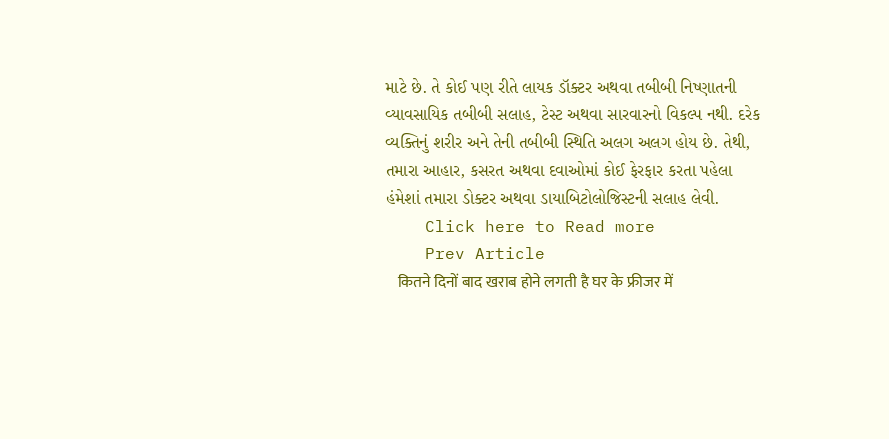માટે છે. તે કોઈ પણ રીતે લાયક ડૉક્ટર અથવા તબીબી નિષ્ણાતની વ્યાવસાયિક તબીબી સલાહ, ટેસ્ટ અથવા સારવારનો વિકલ્પ નથી. દરેક વ્યક્તિનું શરીર અને તેની તબીબી સ્થિતિ અલગ અલગ હોય છે. તેથી, તમારા આહાર, કસરત અથવા દવાઓમાં કોઈ ફેરફાર કરતા પહેલા હંમેશાં તમારા ડોક્ટર અથવા ડાયાબિટોલોજિસ્ટની સલાહ લેવી.
    Click here to Read more
    Prev Article
    कितने दिनों बाद खराब होने लगती है घर के फ्रीजर में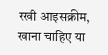रखी आइसक्रीम, खाना चाहिए या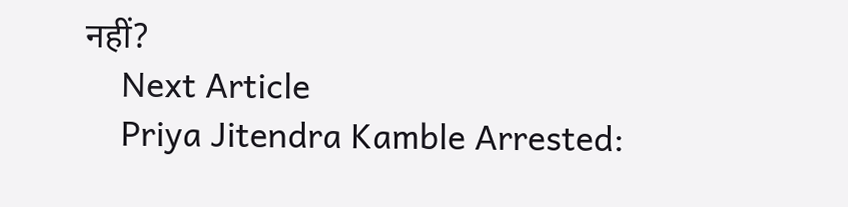नहीं?
    Next Article
    Priya Jitendra Kamble Arrested: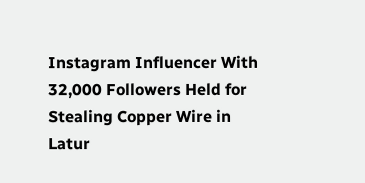Instagram Influencer With 32,000 Followers Held for Stealing Copper Wire in Latur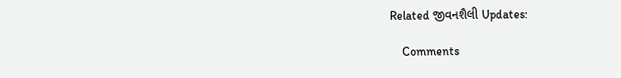Related જીવનશૈલી Updates:

    Comments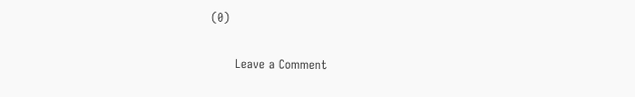(0)

      Leave a Comment